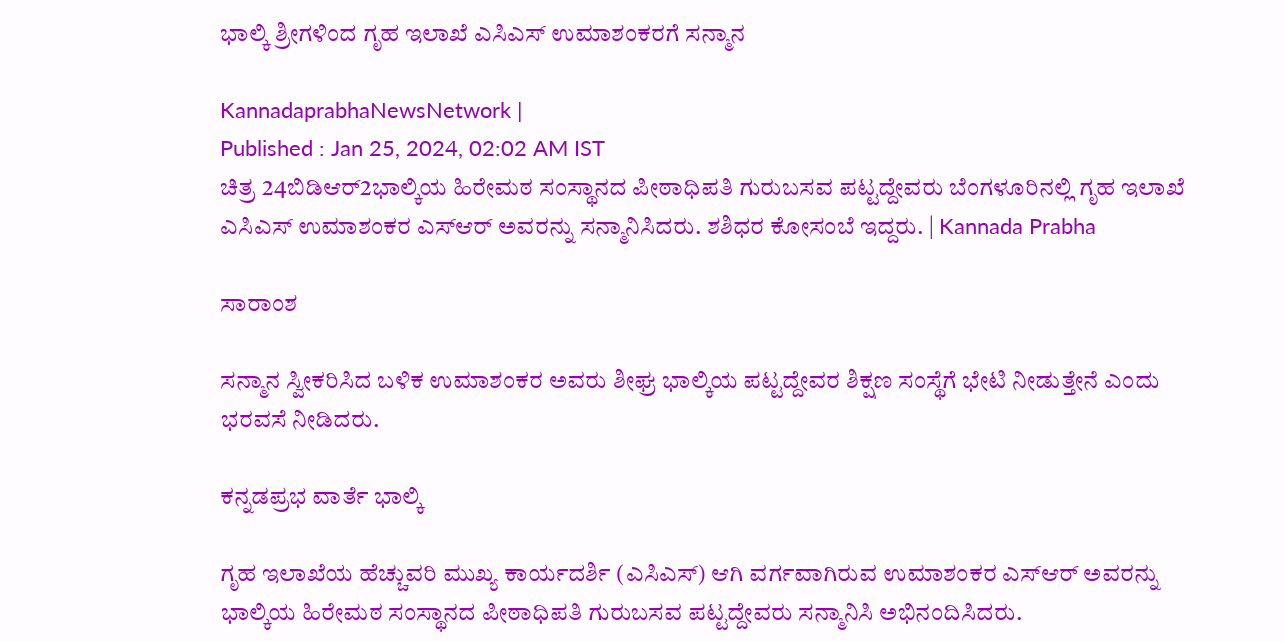ಭಾಲ್ಕಿ ಶ್ರೀಗಳಿಂದ ಗೃಹ ಇಲಾಖೆ ಎಸಿಎಸ್ ಉಮಾಶಂಕರಗೆ ಸನ್ಮಾನ

KannadaprabhaNewsNetwork |
Published : Jan 25, 2024, 02:02 AM IST
ಚಿತ್ರ 24ಬಿಡಿಆರ್‌2ಭಾಲ್ಕಿಯ ಹಿರೇಮಠ ಸಂಸ್ಥಾನದ ಪೀಠಾಧಿಪತಿ ಗುರುಬಸವ ಪಟ್ಟದ್ದೇವರು ಬೆಂಗಳೂರಿನಲ್ಲಿ ಗೃಹ ಇಲಾಖೆ ಎಸಿಎಸ್‌ ಉಮಾಶಂಕರ ಎಸ್‌ಆರ್‌ ಅವರನ್ನು ಸನ್ಮಾನಿಸಿದರು. ಶಶಿಧರ ಕೋಸಂಬೆ ಇದ್ದರು. | Kannada Prabha

ಸಾರಾಂಶ

ಸನ್ಮಾನ ಸ್ವೀಕರಿಸಿದ ಬಳಿಕ ಉಮಾಶಂಕರ ಅವರು ಶೀಘ್ರ ಭಾಲ್ಕಿಯ ಪಟ್ಟದ್ದೇವರ ಶಿಕ್ಷಣ ಸಂಸ್ಥೆಗೆ ಭೇಟಿ ನೀಡುತ್ತೇನೆ ಎಂದು ಭರವಸೆ ನೀಡಿದರು.

ಕನ್ನಡಪ್ರಭ ವಾರ್ತೆ ಭಾಲ್ಕಿ

ಗೃಹ ಇಲಾಖೆಯ ಹೆಚ್ಚುವರಿ ಮುಖ್ಯ ಕಾರ್ಯದರ್ಶಿ (ಎಸಿಎಸ್) ಆಗಿ ವರ್ಗವಾಗಿರುವ ಉಮಾಶಂಕರ ಎಸ್‌ಆರ್‌ ಅವರನ್ನು ಭಾಲ್ಕಿಯ ಹಿರೇಮಠ ಸಂಸ್ಥಾನದ ಪೀಠಾಧಿಪತಿ ಗುರುಬಸವ ಪಟ್ಟದ್ದೇವರು ಸನ್ಮಾನಿಸಿ ಅಭಿನಂದಿಸಿದರು.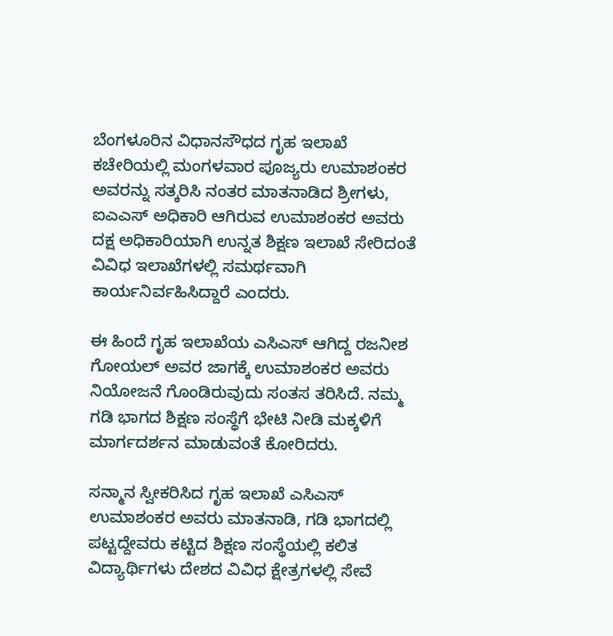ಬೆಂಗಳೂರಿನ ವಿಧಾನಸೌಧದ ಗೃಹ ಇಲಾಖೆ ಕಚೇರಿಯಲ್ಲಿ ಮಂಗಳವಾರ ಪೂಜ್ಯರು ಉಮಾಶಂಕರ ಅವರನ್ನು ಸತ್ಕರಿಸಿ ನಂತರ ಮಾತನಾಡಿದ ಶ್ರೀಗಳು, ಐಎಎಸ್‌ ಅಧಿಕಾರಿ ಆಗಿರುವ ಉಮಾಶಂಕರ ಅವರು ದಕ್ಷ ಅಧಿಕಾರಿಯಾಗಿ ಉನ್ನತ ಶಿಕ್ಷಣ ಇಲಾಖೆ ಸೇರಿದಂತೆ ವಿವಿಧ ಇಲಾಖೆಗಳಲ್ಲಿ ಸಮರ್ಥವಾಗಿ ಕಾರ್ಯನಿರ್ವಹಿಸಿದ್ದಾರೆ ಎಂದರು.

ಈ ಹಿಂದೆ ಗೃಹ ಇಲಾಖೆಯ ಎಸಿಎಸ್‌ ಆಗಿದ್ದ ರಜನೀಶ ಗೋಯಲ್‌ ಅವರ ಜಾಗಕ್ಕೆ ಉಮಾಶಂಕರ ಅವರು ನಿಯೋಜನೆ ಗೊಂಡಿರುವುದು ಸಂತಸ ತರಿಸಿದೆ. ನಮ್ಮ ಗಡಿ ಭಾಗದ ಶಿಕ್ಷಣ ಸಂಸ್ಥೆಗೆ ಭೇಟಿ ನೀಡಿ ಮಕ್ಕಳಿಗೆ ಮಾರ್ಗದರ್ಶನ ಮಾಡುವಂತೆ ಕೋರಿದರು.

ಸನ್ಮಾನ ಸ್ವೀಕರಿಸಿದ ಗೃಹ ಇಲಾಖೆ ಎಸಿಎಸ್‌ ಉಮಾಶಂಕರ ಅವರು ಮಾತನಾಡಿ, ಗಡಿ ಭಾಗದಲ್ಲಿ ಪಟ್ಟದ್ದೇವರು ಕಟ್ಟಿದ ಶಿಕ್ಷಣ ಸಂಸ್ಥೆಯಲ್ಲಿ ಕಲಿತ ವಿದ್ಯಾರ್ಥಿಗಳು ದೇಶದ ವಿವಿಧ ಕ್ಷೇತ್ರಗಳಲ್ಲಿ ಸೇವೆ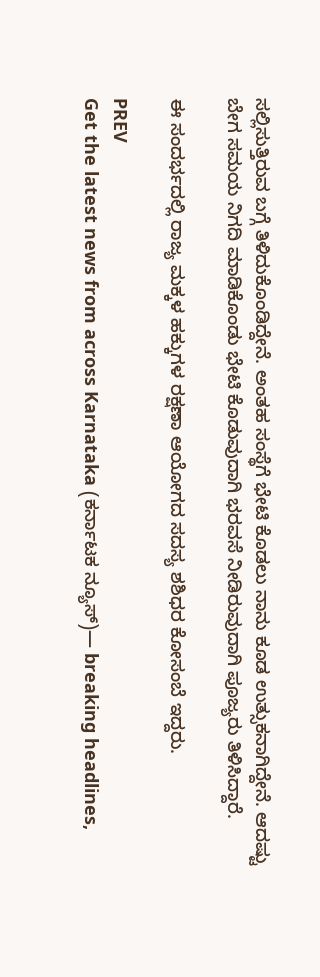ಸಲ್ಲಿಸುತ್ತಿರುವ ಬಗ್ಗೆ ತಿಳಿದುಕೊಂಡಿದ್ದೇನೆ. ಅಂತಹ ಸಂಸ್ಥೆಗೆ ಭೇಟಿ ಕೊಡಲು ನಾನು ಕೂಡ ಉತ್ಸುಕನಾಗಿದ್ದೇನೆ. ಆದಷ್ಟು ಬೇಗ ಸಮಯ ನಿಗದಿ ಮಾಡಿಕೊಂಡು ಭೇಟಿ ಕೊಡುವುದಾಗಿ ಭರವಸೆ ನೀಡಿರುವುದಾಗಿ ಪೂಜ್ಯರು ತಿಳಿಸಿದ್ದಾರೆ.

ಈ ಸಂದರ್ಭದಲ್ಲಿ ರಾಜ್ಯ ಮಕ್ಕಳ ಹಕ್ಕುಗಳ ರಕ್ಷಣಾ ಆಯೋಗದ ಸದಸ್ಯ ಶಶಿಧರ ಕೋಸಂಬೆ ಇದ್ದರು.

PREV
Get the latest news from across Karnataka (ಕರ್ನಾಟಕ ನ್ಯೂಸ್)— breaking headlines,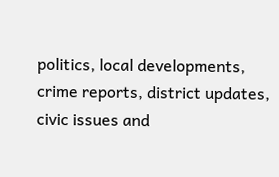politics, local developments, crime reports, district updates, civic issues and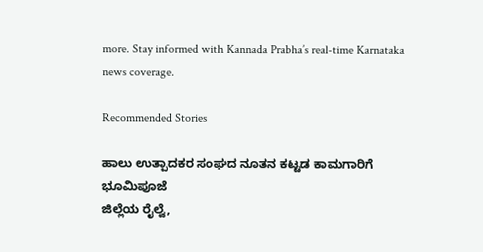more. Stay informed with Kannada Prabha’s real‑time Karnataka news coverage.

Recommended Stories

ಹಾಲು ಉತ್ಪಾದಕರ ಸಂಘದ ನೂತನ ಕಟ್ಟಡ ಕಾಮಗಾರಿಗೆ ಭೂಮಿಪೂಜೆ
ಜಿಲ್ಲೆಯ ರೈಲ್ವೆ,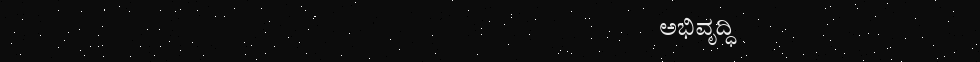ಅಭಿವೃದ್ಧಿ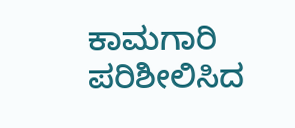ಕಾಮಗಾರಿ ಪರಿಶೀಲಿಸಿದ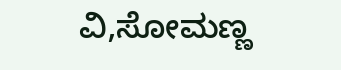ವಿ,ಸೋಮಣ್ಣ